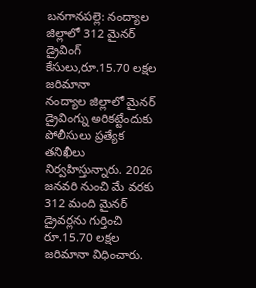బనగానపల్లె: నంద్యాల జిల్లాలో 312 మైనర్ డ్రైవింగ్ కేసులు,రూ.15.70 లక్షల జరిమానా
నంద్యాల జిల్లాలో మైనర్ డ్రైవింగ్ను అరికట్టేందుకు పోలీసులు ప్రత్యేక తనిఖీలు నిర్వహిస్తున్నారు. 2026 జనవరి నుంచి మే వరకు 312 మంది మైనర్ డ్రైవర్లను గుర్తించి రూ.15.70 లక్షల జరిమానా విధించారు.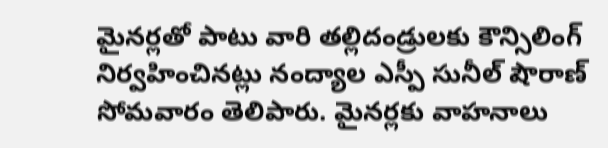మైనర్లతో పాటు వారి తల్లిదండ్రులకు కౌన్సిలింగ్ నిర్వహించినట్లు నంద్యాల ఎస్పీ సునీల్ షౌరాణ్ సోమవారం తెలిపారు. మైనర్లకు వాహనాలు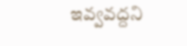ఇవ్వవద్దని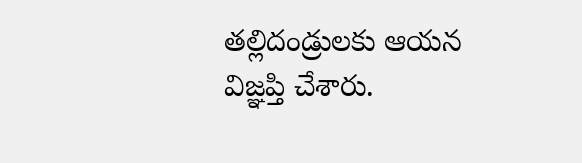తల్లిదండ్రులకు ఆయన విజ్ఞప్తి చేశారు.